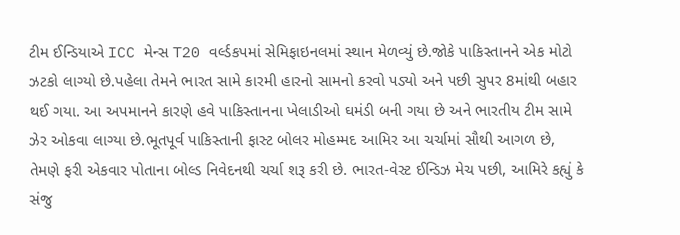ટીમ ઈન્ડિયાએ ICC મેન્સ T20 વર્લ્ડકપમાં સેમિફાઇનલમાં સ્થાન મેળવ્યું છે.જોકે પાકિસ્તાનને એક મોટો ઝટકો લાગ્યો છે.પહેલા તેમને ભારત સામે કારમી હારનો સામનો કરવો પડ્યો અને પછી સુપર 8માંથી બહાર થઈ ગયા. આ અપમાનને કારણે હવે પાકિસ્તાનના ખેલાડીઓ ઘમંડી બની ગયા છે અને ભારતીય ટીમ સામે ઝેર ઓકવા લાગ્યા છે.ભૂતપૂર્વ પાકિસ્તાની ફાસ્ટ બોલર મોહમ્મદ આમિર આ ચર્ચામાં સૌથી આગળ છે, તેમણે ફરી એકવાર પોતાના બોલ્ડ નિવેદનથી ચર્ચા શરૂ કરી છે. ભારત-વેસ્ટ ઈન્ડિઝ મેચ પછી, આમિરે કહ્યું કે સંજુ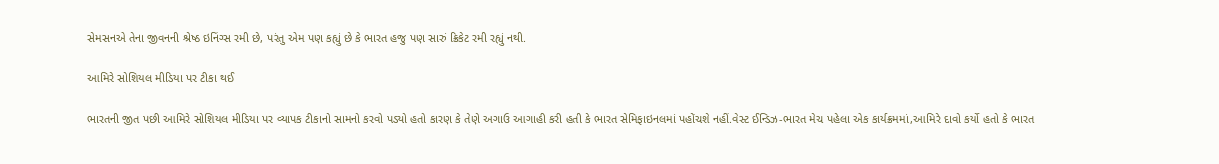સેમસનએ તેના જીવનની શ્રેષ્ઠ ઇનિંગ્સ રમી છે, પરંતુ એમ પણ કહ્યું છે કે ભારત હજુ પણ સારું ક્રિકેટ રમી રહ્યું નથી.

આમિરે સોશિયલ મીડિયા પર ટીકા થઈ

ભારતની જીત પછી આમિરે સોશિયલ મીડિયા પર વ્યાપક ટીકાનો સામનો કરવો પડ્યો હતો કારણ કે તેણે અગાઉ આગાહી કરી હતી કે ભારત સેમિફાઇનલમાં પહોંચશે નહીં.વેસ્ટ ઈન્ડિઝ-ભારત મેચ પહેલા એક કાર્યક્રમમાં,આમિરે દાવો કર્યો હતો કે ભારત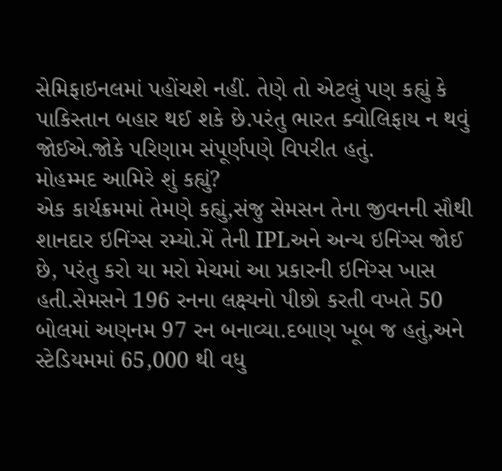સેમિફાઇનલમાં પહોંચશે નહીં. તેણે તો એટલું પણ કહ્યું કે પાકિસ્તાન બહાર થઈ શકે છે.પરંતુ ભારત ક્વોલિફાય ન થવું જોઈએ.જોકે પરિણામ સંપૂર્ણપણે વિપરીત હતું.
મોહમ્મદ આમિરે શું કહ્યું?
એક કાર્યક્રમમાં તેમણે કહ્યું,સંજુ સેમસન તેના જીવનની સૌથી શાનદાર ઇનિંગ્સ રમ્યો.મેં તેની IPLઅને અન્ય ઇનિંગ્સ જોઈ છે, પરંતુ કરો યા મરો મેચમાં આ પ્રકારની ઇનિંગ્સ ખાસ હતી.સેમસને 196 રનના લક્ષ્યનો પીછો કરતી વખતે 50 બોલમાં અણનમ 97 રન બનાવ્યા.દબાણ ખૂબ જ હતું,અને સ્ટેડિયમમાં 65,000 થી વધુ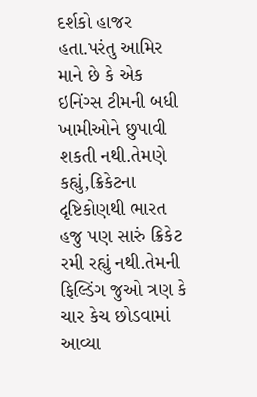દર્શકો હાજર હતા.પરંતુ આમિર માને છે કે એક ઇનિંગ્સ ટીમની બધી ખામીઓને છુપાવી શકતી નથી.તેમણે કહ્યું,ક્રિકેટના દૃષ્ટિકોણથી ભારત હજુ પણ સારું ક્રિકેટ રમી રહ્યું નથી.તેમની ફિલ્ડિંગ જુઓ ત્રણ કે ચાર કેચ છોડવામાં આવ્યા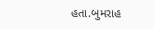હતા.બુમરાહ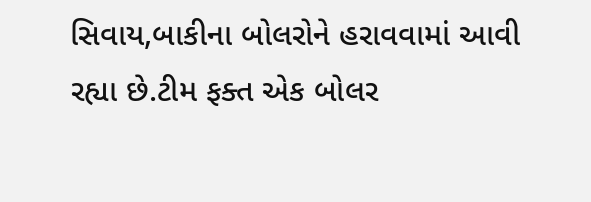સિવાય,બાકીના બોલરોને હરાવવામાં આવી રહ્યા છે.ટીમ ફક્ત એક બોલર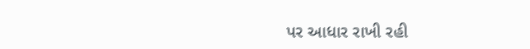પર આધાર રાખી રહી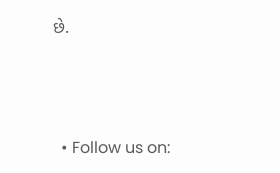છે.



  • Follow us on: